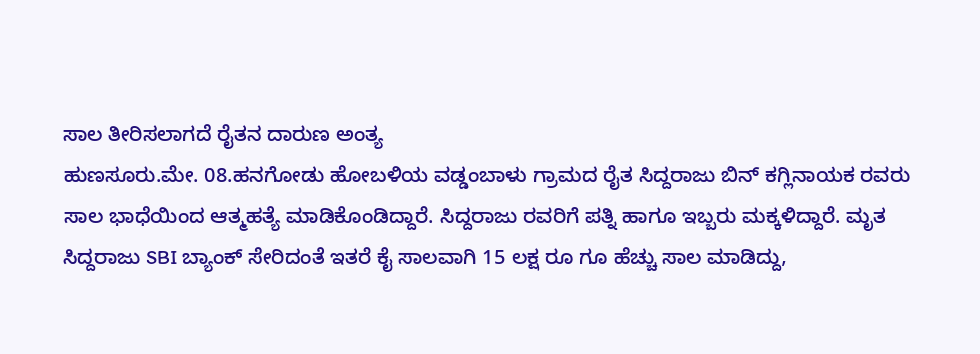ಸಾಲ ತೀರಿಸಲಾಗದೆ ರೈತನ ದಾರುಣ ಅಂತ್ಯ
ಹುಣಸೂರು.ಮೇ. 08.ಹನಗೋಡು ಹೋಬಳಿಯ ವಡ್ಡಂಬಾಳು ಗ್ರಾಮದ ರೈತ ಸಿದ್ದರಾಜು ಬಿನ್ ಕಗ್ಲಿನಾಯಕ ರವರು ಸಾಲ ಭಾಧೆಯಿಂದ ಆತ್ಮಹತ್ಯೆ ಮಾಡಿಕೊಂಡಿದ್ದಾರೆ. ಸಿದ್ದರಾಜು ರವರಿಗೆ ಪತ್ನಿ ಹಾಗೂ ಇಬ್ಬರು ಮಕ್ಕಳಿದ್ದಾರೆ. ಮೃತ ಸಿದ್ದರಾಜು SBI ಬ್ಯಾಂಕ್ ಸೇರಿದಂತೆ ಇತರೆ ಕೈ ಸಾಲವಾಗಿ 15 ಲಕ್ಷ ರೂ ಗೂ ಹೆಚ್ಚು ಸಾಲ ಮಾಡಿದ್ದು,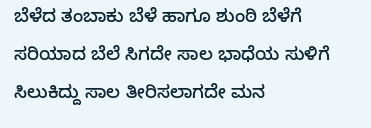ಬೆಳೆದ ತಂಬಾಕು ಬೆಳೆ ಹಾಗೂ ಶುಂಠಿ ಬೆಳೆಗೆ ಸರಿಯಾದ ಬೆಲೆ ಸಿಗದೇ ಸಾಲ ಭಾಧೆಯ ಸುಳಿಗೆ ಸಿಲುಕಿದ್ದು ಸಾಲ ತೀರಿಸಲಾಗದೇ ಮನ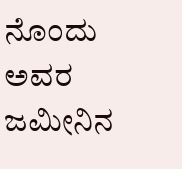ನೊಂದು ಅವರ ಜಮೀನಿನ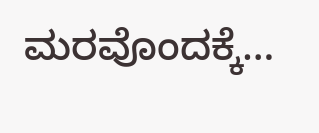ಮರವೊಂದಕ್ಕೆ…